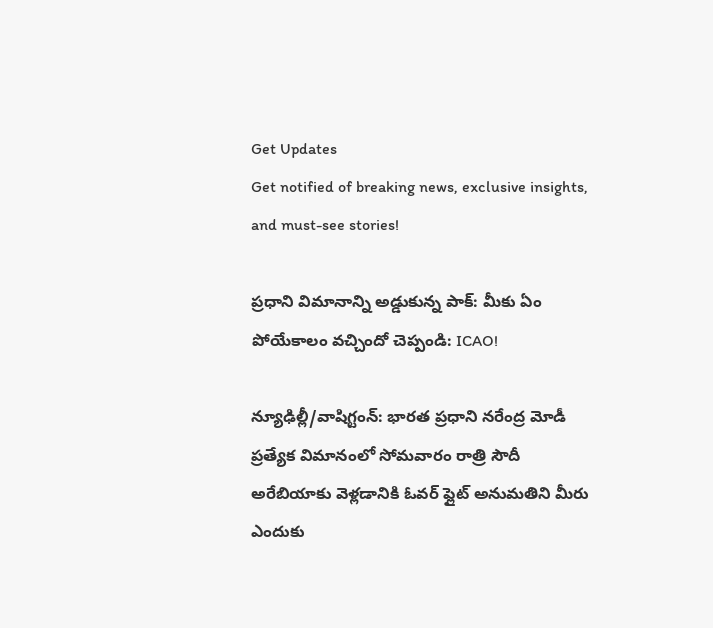Get Updates
Get notified of breaking news, exclusive insights, and must-see stories!

ప్రధాని విమానాన్ని అడ్డుకున్న పాక్: మీకు ఏం పోయేకాలం వచ్చిందో చెప్పండి: ICAO!

న్యూఢిల్లీ/వాషిగ్టంన్: భారత ప్రధాని నరేంద్ర మోడీ ప్రత్యేక విమానంలో సోమవారం రాత్రి సౌదీ అరేబియాకు వెళ్లడానికి ఓవర్ ఫ్లైట్ అనుమతిని మీరు ఎందుకు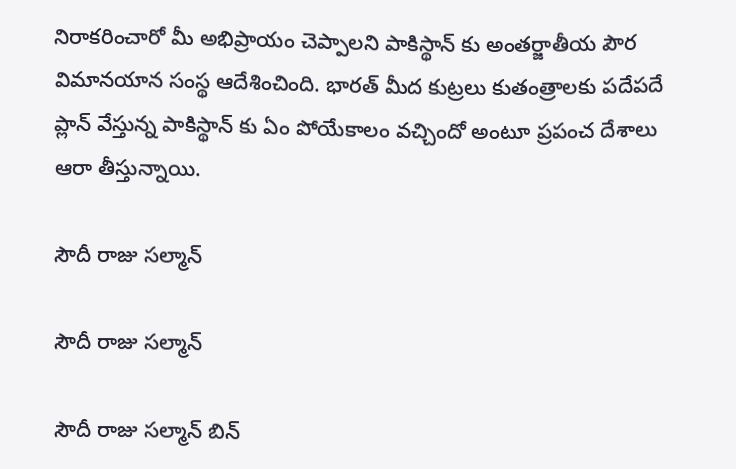నిరాకరించారో మీ అభిప్రాయం చెప్పాలని పాకిస్థాన్ కు అంతర్జాతీయ పౌర విమానయాన సంస్థ ఆదేశించింది. భారత్ మీద కుట్రలు కుతంత్రాలకు పదేపదే ప్లాన్ వేస్తున్న పాకిస్థాన్ కు ఏం పోయేకాలం వచ్చిందో అంటూ ప్రపంచ దేశాలు ఆరా తీస్తున్నాయి.

సౌదీ రాజు సల్మాన్

సౌదీ రాజు సల్మాన్

సౌదీ రాజు సల్మాన్ బిన్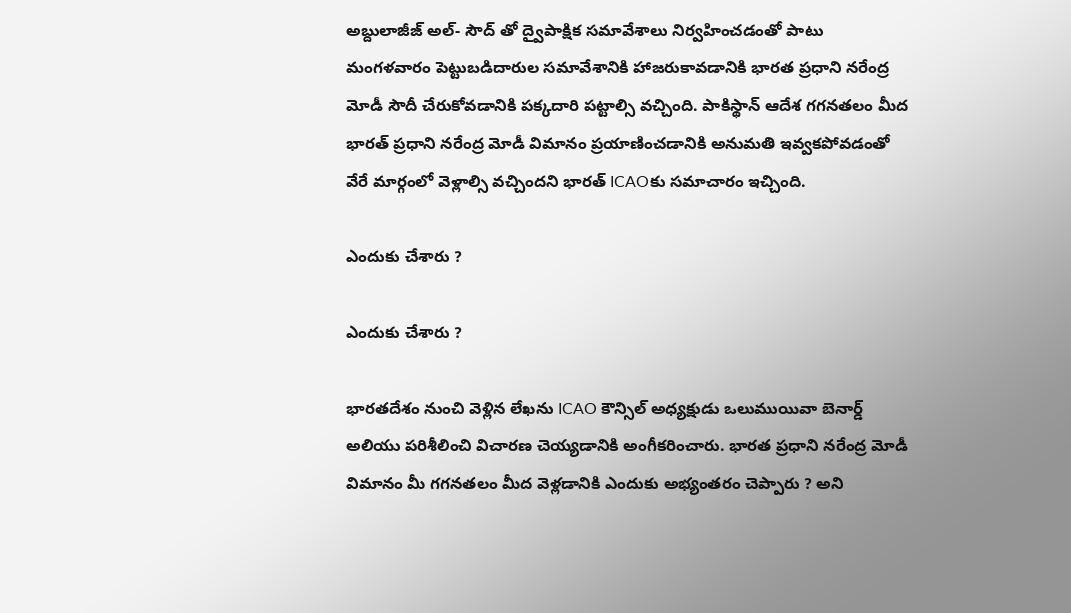అబ్దులాజీజ్ అల్- సౌద్ తో ద్వైపాక్షిక సమావేశాలు నిర్వహించడంతో పాటు మంగళవారం పెట్టుబడిదారుల సమావేశానికి హాజరుకావడానికి భారత ప్రధాని నరేంద్ర మోడీ సౌదీ చేరుకోవడానికి పక్కదారి పట్టాల్సి వచ్చింది. పాకిస్థాన్ ఆదేశ గగనతలం మీద భారత్ ప్రధాని నరేంద్ర మోడీ విమానం ప్రయాణించడానికి అనుమతి ఇవ్వకపోవడంతో వేరే మార్గంలో వెళ్లాల్సి వచ్చిందని భారత్ ICAOకు సమాచారం ఇచ్చింది.

ఎందుకు చేశారు ?

ఎందుకు చేశారు ?

భారతదేశం నుంచి వెళ్లిన లేఖను ICAO కౌన్సిల్ అధ్యక్షుడు ఒలుముయివా బెనార్డ్ అలియు పరిశీలించి విచారణ చెయ్యడానికి అంగీకరించారు. భారత ప్రధాని నరేంద్ర మోడీ విమానం మీ గగనతలం మీద వెళ్లడానికి ఎందుకు అభ్యంతరం చెప్పారు ? అని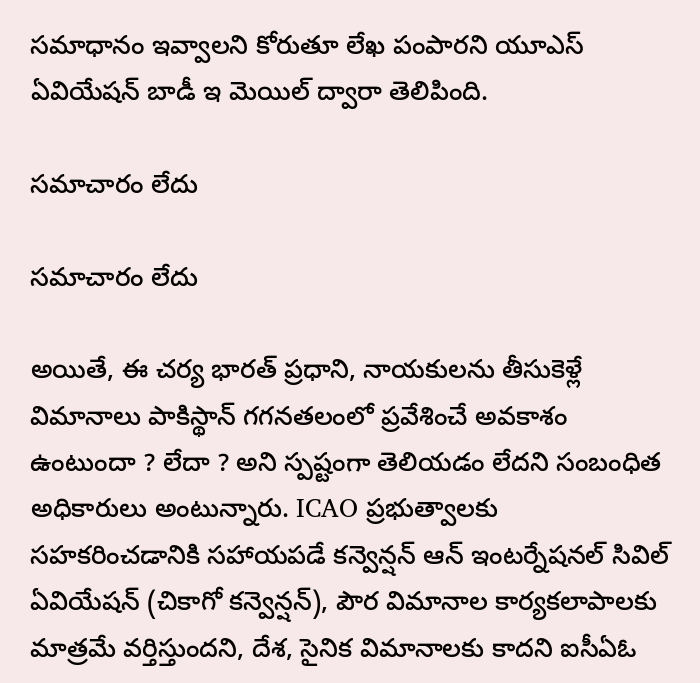సమాధానం ఇవ్వాలని కోరుతూ లేఖ పంపారని యూఎస్ ఏవియేషన్ బాడీ ఇ మెయిల్ ద్వారా తెలిపింది.

సమాచారం లేదు

సమాచారం లేదు

అయితే, ఈ చర్య భారత్ ప్రధాని, నాయకులను తీసుకెళ్లే విమానాలు పాకిస్థాన్ గగనతలంలో ప్రవేశించే అవకాశం ఉంటుందా ? లేదా ? అని స్పష్టంగా తెలియడం లేదని సంబంధిత అధికారులు అంటున్నారు. ICAO ప్రభుత్వాలకు సహకరించడానికి సహాయపడే కన్వెన్షన్ ఆన్ ఇంటర్నేషనల్ సివిల్ ఏవియేషన్ (చికాగో కన్వెన్షన్), పౌర విమానాల కార్యకలాపాలకు మాత్రమే వర్తిస్తుందని, దేశ, సైనిక విమానాలకు కాదని ఐసీఏఓ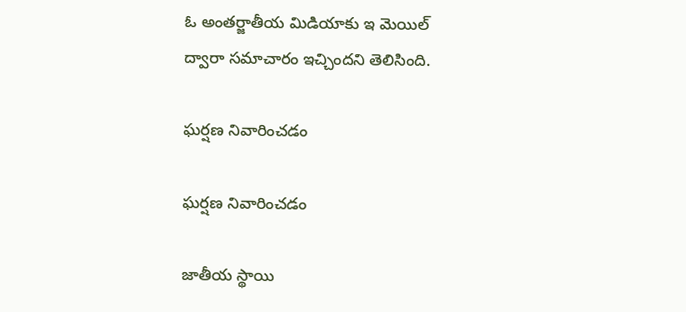ఓ అంతర్జాతీయ మిడియాకు ఇ మెయిల్ ద్వారా సమాచారం ఇచ్చిందని తెలిసింది.

ఘర్షణ నివారించడం

ఘర్షణ నివారించడం

జాతీయ స్థాయి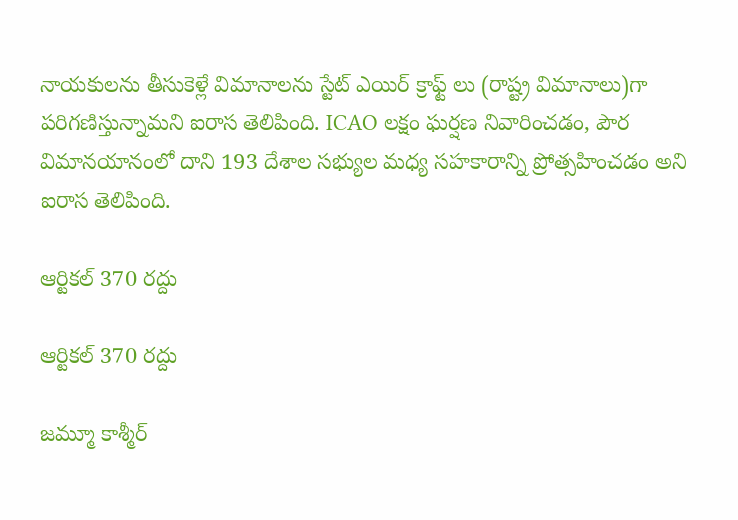నాయకులను తీసుకెళ్లే విమానాలను స్టేట్ ఎయిర్ క్రాఫ్ట్ లు (రాష్ట్ర విమానాలు)గా పరిగణిస్తున్నామని ఐరాస తెలిపింది. ICAO లక్షం ఘర్షణ నివారించడం, పౌర విమానయానంలో దాని 193 దేశాల సభ్యుల మధ్య సహకారాన్ని ప్రోత్సహించడం అని ఐరాస తెలిపింది.

ఆర్టికల్ 370 రద్దు

ఆర్టికల్ 370 రద్దు

జమ్మూ కాశ్మీర్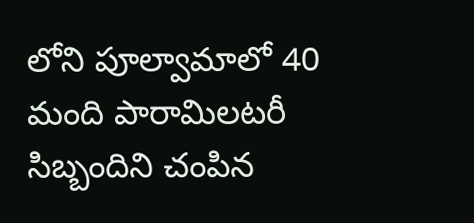లోని పూల్వామాలో 40 మంది పారామిలటరీ సిబ్బందిని చంపిన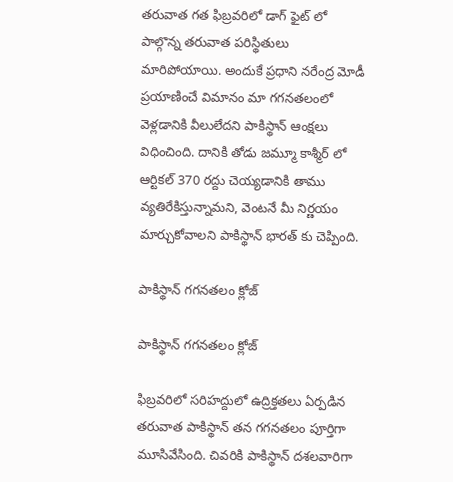తరువాత గత ఫిబ్రవరిలో డాగ్ ఫైట్ లో పాల్గొన్న తరువాత పరిస్థితులు మారిపోయాయి. అందుకే ప్రధాని నరేంద్ర మోడీ ప్రయాణించే విమానం మా గగనతలంలో వెళ్లడానికి వీలులేదని పాకిస్థాన్ ఆంక్షలు విధించింది. దానికి తోడు జమ్మూ కాశ్మీర్ లో ఆర్టికల్ 370 రద్దు చెయ్యడానికి తాము వ్యతిరేకిస్తున్నామని, వెంటనే మీ నిర్ణయం మార్చుకోవాలని పాకిస్థాన్ భారత్ కు చెప్పింది.

పాకిస్థాన్ గగనతలం క్లోజ్

పాకిస్థాన్ గగనతలం క్లోజ్

ఫిబ్రవరిలో సరిహద్దులో ఉద్రిక్తతలు ఏర్పడిన తరువాత పాకిస్థాన్ తన గగనతలం పూర్తిగా మూసివేసింది. చివరికి పాకిస్థాన్ దశలవారిగా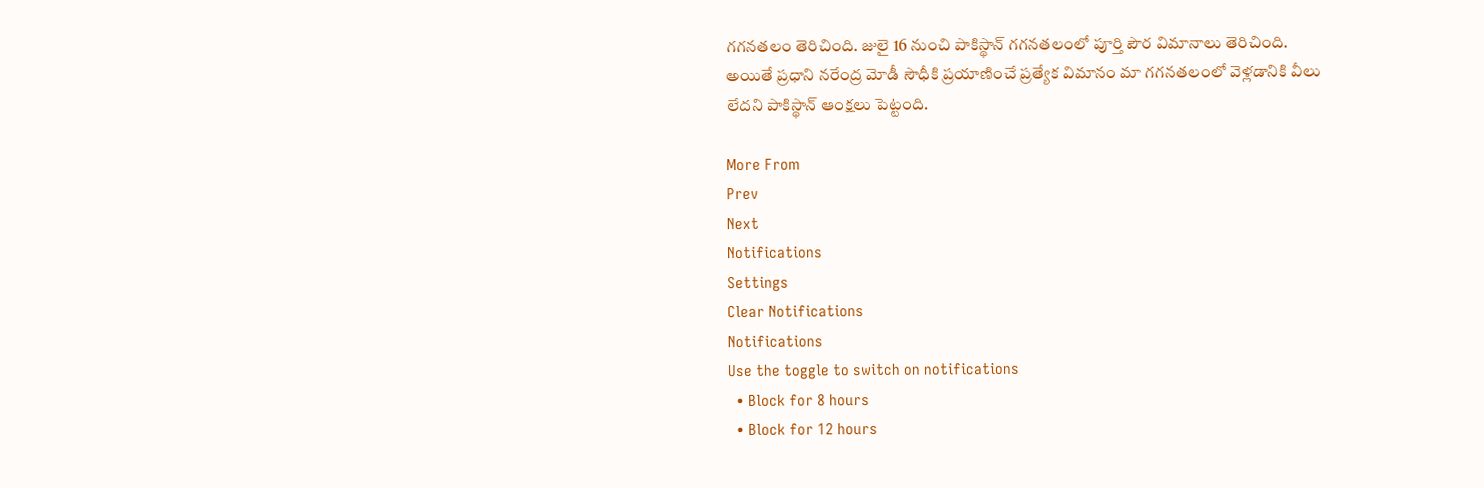గగనతలం తెరిచింది. జులై 16 నుంచి పాకిస్థాన్ గగనతలంలో పూర్తి పౌర విమానాలు తెరిచింది. అయితే ప్రధాని నరేంద్ర మోడీ సౌధీకి ప్రయాణించే ప్రత్యేక విమానం మా గగనతలంలో వెళ్లడానికి వీలు లేదని పాకిస్థాన్ ఆంక్షలు పెట్టంది.

More From
Prev
Next
Notifications
Settings
Clear Notifications
Notifications
Use the toggle to switch on notifications
  • Block for 8 hours
  • Block for 12 hours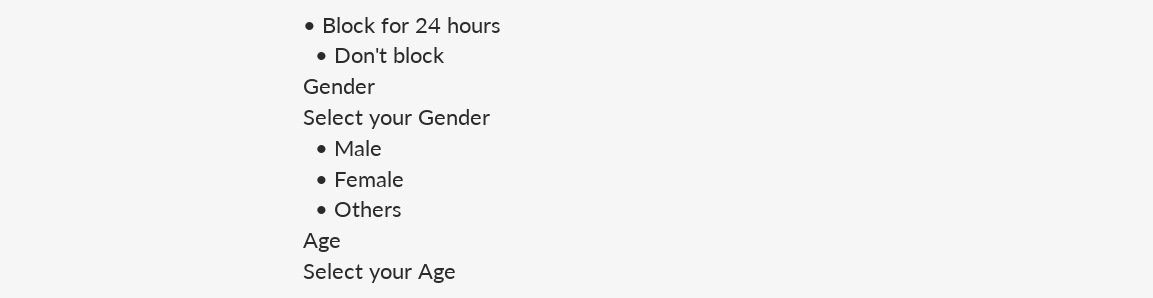• Block for 24 hours
  • Don't block
Gender
Select your Gender
  • Male
  • Female
  • Others
Age
Select your Age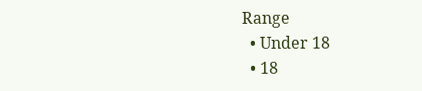Range
  • Under 18
  • 18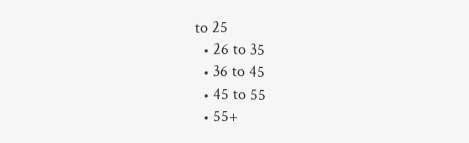to 25
  • 26 to 35
  • 36 to 45
  • 45 to 55
  • 55+